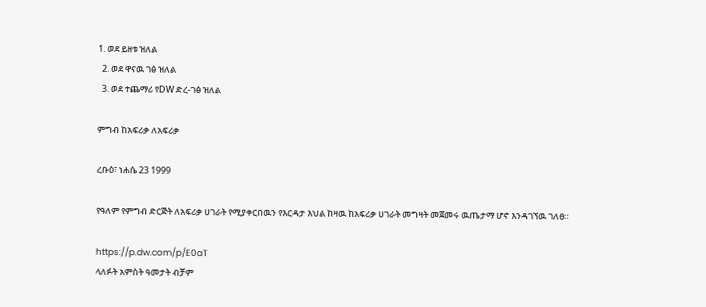1. ወደ ይዘቱ ዝለል
  2. ወደ ዋናዉ ገፅ ዝለል
  3. ወደ ተጨማሪ የDW ድረ-ገፅ ዝለል

ምግብ ከአፍሪቃ ለአፍሪቃ

ረቡዕ፣ ነሐሴ 23 1999

የዓለም የምግብ ድርጅት ለአፍሪቃ ሀገራት የሚያቀርበዉን የእርዳታ እህል ከዛዉ ከአፍሪቃ ሀገራት መግዛት መጀመሩ ዉጤታማ ሆኖ እንዳገኘዉ ገለፀ።

https://p.dw.com/p/E0aT
ላለፉት አምስት ዓመታት ብቻም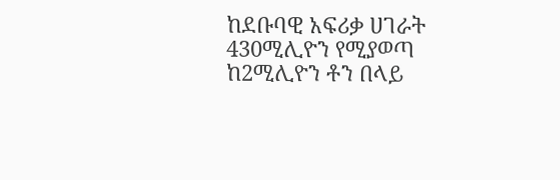ከደቡባዊ አፍሪቃ ሀገራት 430ሚሊዮን የሚያወጣ ከ2ሚሊዮን ቶን በላይ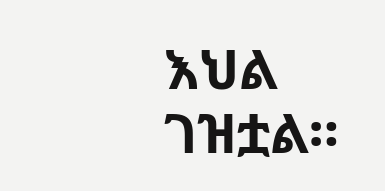እህል ገዝቷል።